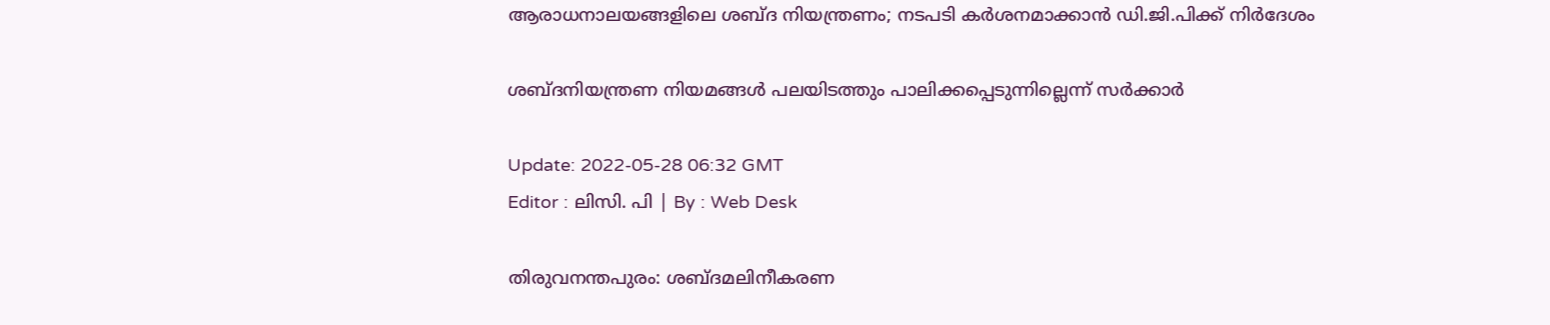ആരാധനാലയങ്ങളിലെ ശബ്ദ നിയന്ത്രണം; നടപടി കർശനമാക്കാൻ ഡി.ജി.പിക്ക് നിര്‍ദേശം

ശബ്ദനിയന്ത്രണ നിയമങ്ങൾ പലയിടത്തും പാലിക്കപ്പെടുന്നില്ലെന്ന് സർക്കാർ

Update: 2022-05-28 06:32 GMT
Editor : ലിസി. പി | By : Web Desk

തിരുവനന്തപുരം: ശബ്ദമലിനീകരണ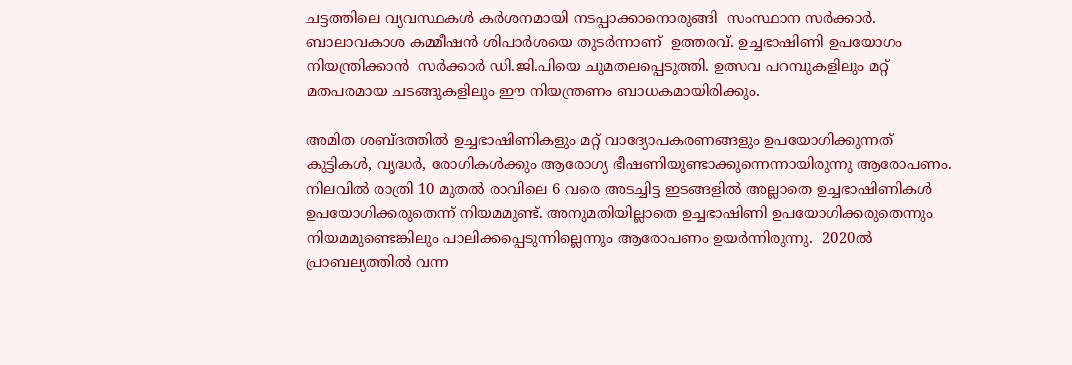ചട്ടത്തിലെ വ്യവസ്ഥകൾ കർശനമായി നടപ്പാക്കാനൊരുങ്ങി  സംസ്ഥാന സർക്കാർ. ബാലാവകാശ കമ്മീഷൻ ശിപാർശയെ തുടർന്നാണ്  ഉത്തരവ്. ഉച്ചഭാഷിണി ഉപയോഗം നിയന്ത്രിക്കാൻ  സര്‍ക്കാര്‍ ഡി.ജി.പിയെ ചുമതലപ്പെടുത്തി. ഉത്സവ പറമ്പുകളിലും മറ്റ് മതപരമായ ചടങ്ങുകളിലും ഈ നിയന്ത്രണം ബാധകമായിരിക്കും.

അമിത ശബ്ദത്തിൽ ഉച്ചഭാഷിണികളും മറ്റ് വാദ്യോപകരണങ്ങളും ഉപയോഗിക്കുന്നത് കുട്ടികൾ, വൃദ്ധർ, രോഗികൾക്കും ആരോഗ്യ ഭീഷണിയുണ്ടാക്കുന്നെന്നായിരുന്നു ആരോപണം. നിലവിൽ രാത്രി 10 മുതൽ രാവിലെ 6 വരെ അടച്ചിട്ട ഇടങ്ങളിൽ അല്ലാതെ ഉച്ചഭാഷിണികൾ ഉപയോഗിക്കരുതെന്ന് നിയമമുണ്ട്. അനുമതിയില്ലാതെ ഉച്ചഭാഷിണി ഉപയോഗിക്കരുതെന്നും നിയമമുണ്ടെങ്കിലും പാലിക്കപ്പെടുന്നില്ലെന്നും ആരോപണം ഉയർന്നിരുന്നു.  2020ൽ പ്രാബല്യത്തിൽ വന്ന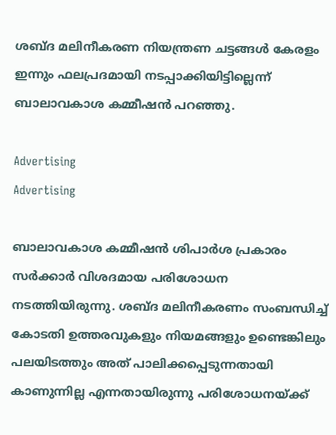ശബ്ദ മലിനീകരണ നിയന്ത്രണ ചട്ടങ്ങൾ കേരളം ഇന്നും ഫലപ്രദമായി നടപ്പാക്കിയിട്ടില്ലെന്ന് ബാലാവകാശ കമ്മീഷൻ പറഞ്ഞു.

Advertising
Advertising

ബാലാവകാശ കമ്മീഷൻ ശിപാർശ പ്രകാരം സർക്കാർ വിശദമായ പരിശോധന നടത്തിയിരുന്നു. ശബ്ദ മലിനീകരണം സംബന്ധിച്ച് കോടതി ഉത്തരവുകളും നിയമങ്ങളും ഉണ്ടെങ്കിലും പലയിടത്തും അത് പാലിക്കപ്പെടുന്നതായി കാണുന്നില്ല എന്നതായിരുന്നു പരിശോധനയ്ക്ക്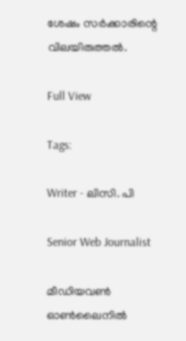ശേഷം സർക്കാരിന്റെ വിലയിരുത്തൽ.

Full View

Tags:

Writer - ലിസി. പി

Senior Web Journalist

മീഡിയവൺ ഓൺലൈനിൽ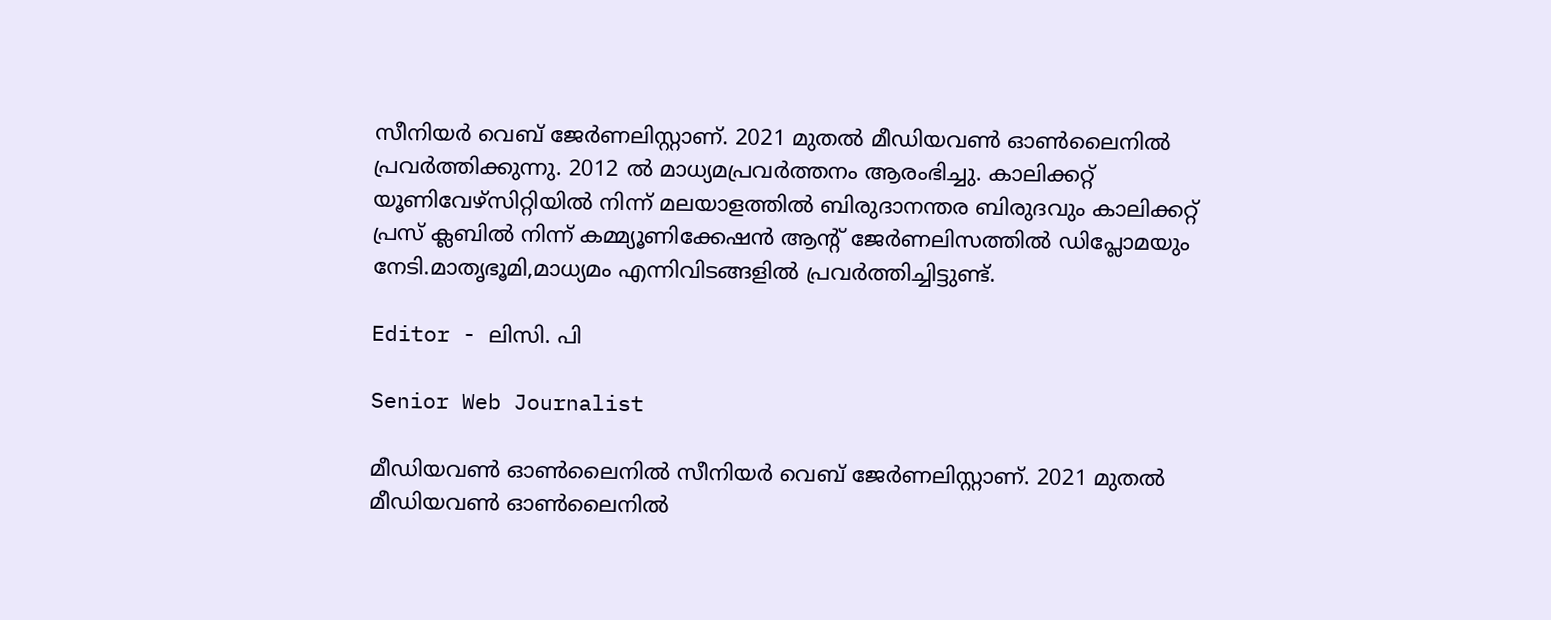സീനിയർ വെബ് ജേർണലിസ്റ്റാണ്. 2021 മുതൽ മീഡിയവൺ ഓൺലൈനിൽ പ്രവർത്തിക്കുന്നു. 2012 ല്‍ മാധ്യമപ്രവര്‍ത്തനം ആരംഭിച്ചു. കാലിക്കറ്റ് യൂണിവേഴ്‌സിറ്റിയിൽ നിന്ന് മലയാളത്തിൽ ബിരുദാനന്തര ബിരുദവും കാലിക്കറ്റ് പ്രസ് ക്ലബിൽ നിന്ന് കമ്മ്യൂണിക്കേഷൻ ആന്റ് ജേർണലിസത്തിൽ ഡിപ്ലോമയും നേടി.മാതൃഭൂമി,മാധ്യമം എന്നിവിടങ്ങളിൽ പ്രവർത്തിച്ചിട്ടുണ്ട്.

Editor - ലിസി. പി

Senior Web Journalist

മീഡിയവൺ ഓൺലൈനിൽ സീനിയർ വെബ് ജേർണലിസ്റ്റാണ്. 2021 മുതൽ മീഡിയവൺ ഓൺലൈനിൽ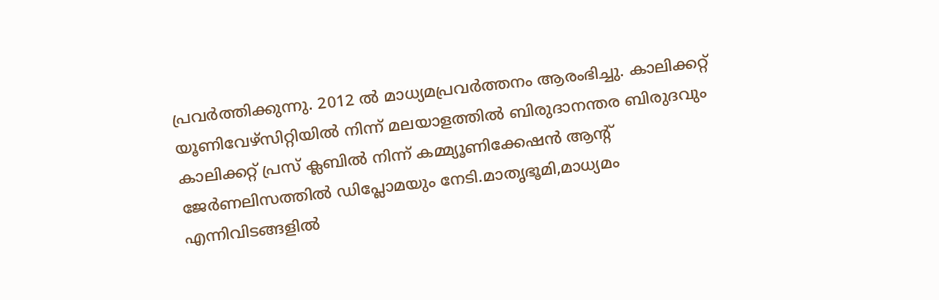പ്രവർത്തിക്കുന്നു. 2012 ല്‍ മാധ്യമപ്രവര്‍ത്തനം ആരംഭിച്ചു. കാലിക്കറ്റ് യൂണിവേഴ്‌സിറ്റിയിൽ നിന്ന് മലയാളത്തിൽ ബിരുദാനന്തര ബിരുദവും കാലിക്കറ്റ് പ്രസ് ക്ലബിൽ നിന്ന് കമ്മ്യൂണിക്കേഷൻ ആന്റ് ജേർണലിസത്തിൽ ഡിപ്ലോമയും നേടി.മാതൃഭൂമി,മാധ്യമം എന്നിവിടങ്ങളിൽ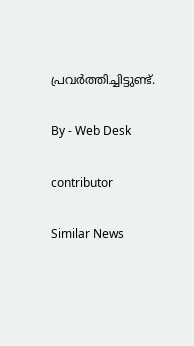പ്രവർത്തിച്ചിട്ടുണ്ട്.

By - Web Desk

contributor

Similar News